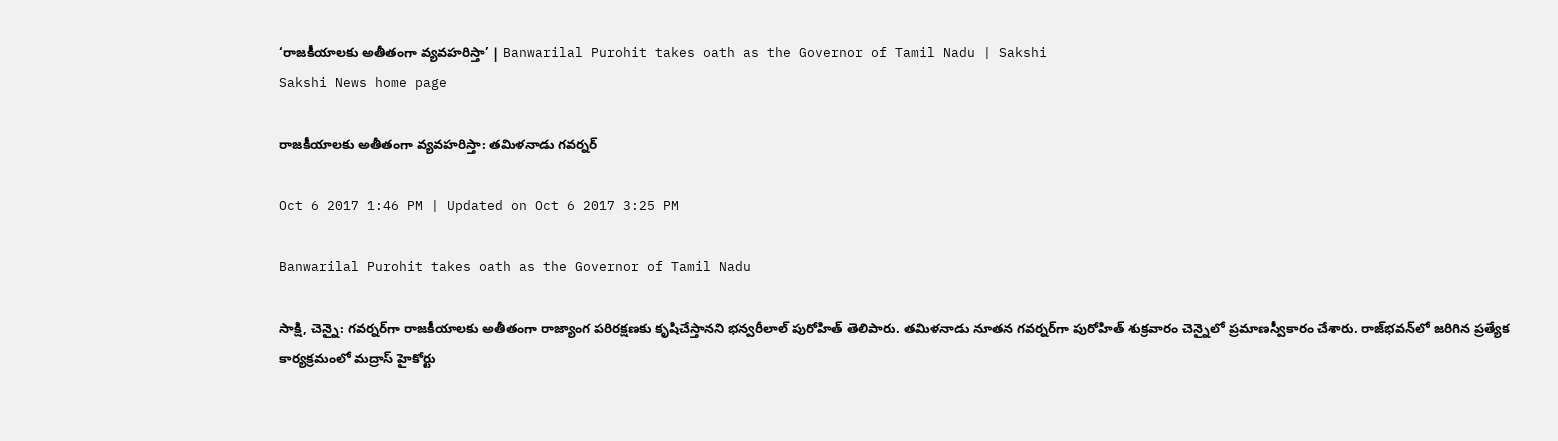‘రాజకీయాలకు అతీతంగా వ్యవహరిస్తా’ | Banwarilal Purohit takes oath as the Governor of Tamil Nadu | Sakshi
Sakshi News home page

రాజకీయాలకు అతీతంగా వ్యవహరిస్తా: తమిళనాడు గవర్నర్‌

Oct 6 2017 1:46 PM | Updated on Oct 6 2017 3:25 PM

Banwarilal Purohit takes oath as the Governor of Tamil Nadu

సాక్షి, చెన్నై: గవర్నర్‌గా రాజకీయాలకు అతీతంగా రాజ్యాంగ పరిరక్షణకు కృషిచేస్తానని భన్వరీలాల్‌ పురోహిత్‌ తెలిపారు. తమిళనాడు నూతన గవర్నర్‌గా పురోహిత్‌ శుక్రవారం చెన్నైలో ప్రమాణస్వీకారం చేశారు. రాజ్‌భవన్‌లో జరిగిన ప్రత్యేక కార్యక్రమంలో మద్రాస్‌ హైకోర్టు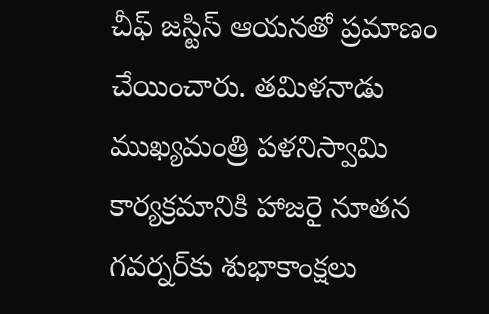చీఫ్‌ జస్టిస్‌ ఆయనతో ప్రమాణం చేయించారు. తమిళనాడు ముఖ్యమంత్రి పళనిస్వామి కార్యక్రమానికి హాజరై నూతన గవర్నర్‌కు శుభాకాంక్షలు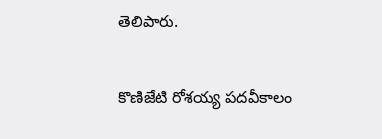తెలిపారు.

కొణిజేటి రోశయ్య పదవీకాలం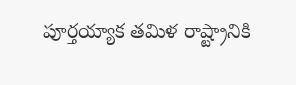పూర్తయ్యాక తమిళ రాష్ట్రానికి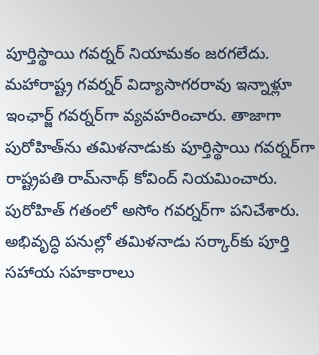పూర్తిస్థాయి గవర్నర్‌ నియామకం జరగలేదు. మహారాష్ట్ర గవర్నర్‌ విద్యాసాగరరావు ఇన్నాళ్లూ ఇంఛార్జ్‌ గవర్నర్‌గా వ్యవహరించారు. తాజాగా పురోహిత్‌ను తమిళనాడుకు పూర్తిస్థాయి గవర్నర్‌గా రాష్ట్రపతి రామ్‌నాథ్‌ కోవింద్‌ నియమించారు. పురోహిత్‌ గతంలో అసోం గవర్నర్‌గా పనిచేశారు. అభివృద్ధి పనుల్లో తమిళనాడు సర్కార్‌కు పూర్తి సహాయ సహకారాలు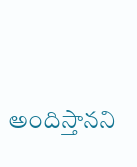అందిస్తానని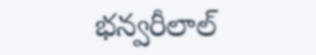భన్వరీలాల్‌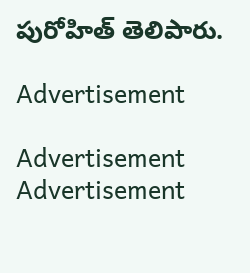పురోహిత్‌ తెలిపారు.

Advertisement

Advertisement
Advertisement